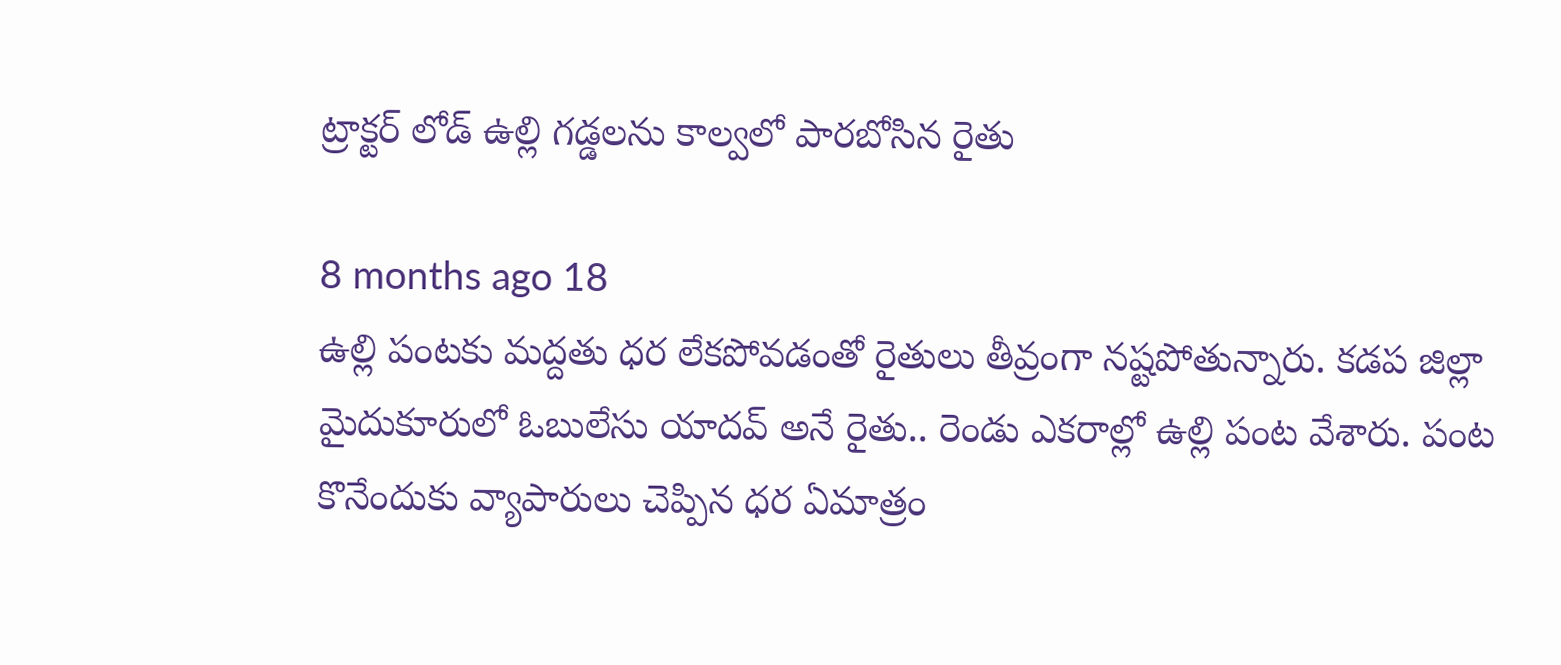ట్రాక్టర్ లోడ్ ఉల్లి గడ్డలను కాల్వలో పారబోసిన రైతు

8 months ago 18
ఉల్లి పంటకు మద్దతు ధర లేకపోవడంతో రైతులు తీవ్రంగా నష్టపోతున్నారు. కడప జిల్లా మైదుకూరులో ఓబులేసు యాదవ్ అనే రైతు.. రెండు ఎకరాల్లో ఉల్లి పంట వేశారు. పంట కొనేందుకు వ్యాపారులు చెప్పిన ధర ఏమాత్రం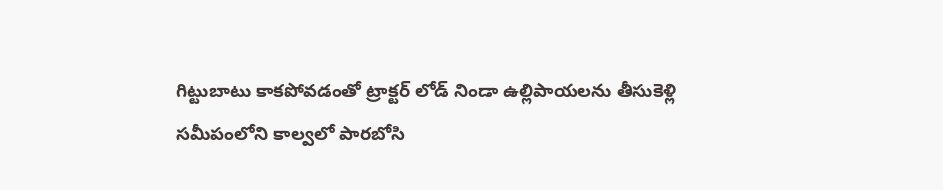గిట్టుబాటు కాకపోవడంతో ట్రాక్టర్ లోడ్ నిండా ఉల్లిపాయలను తీసుకెళ్లి సమీపంలోని కాల్వలో పారబోసి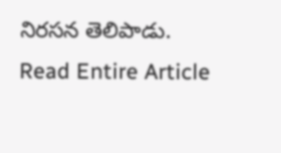నిరసన తెలిపాడు.
Read Entire Article